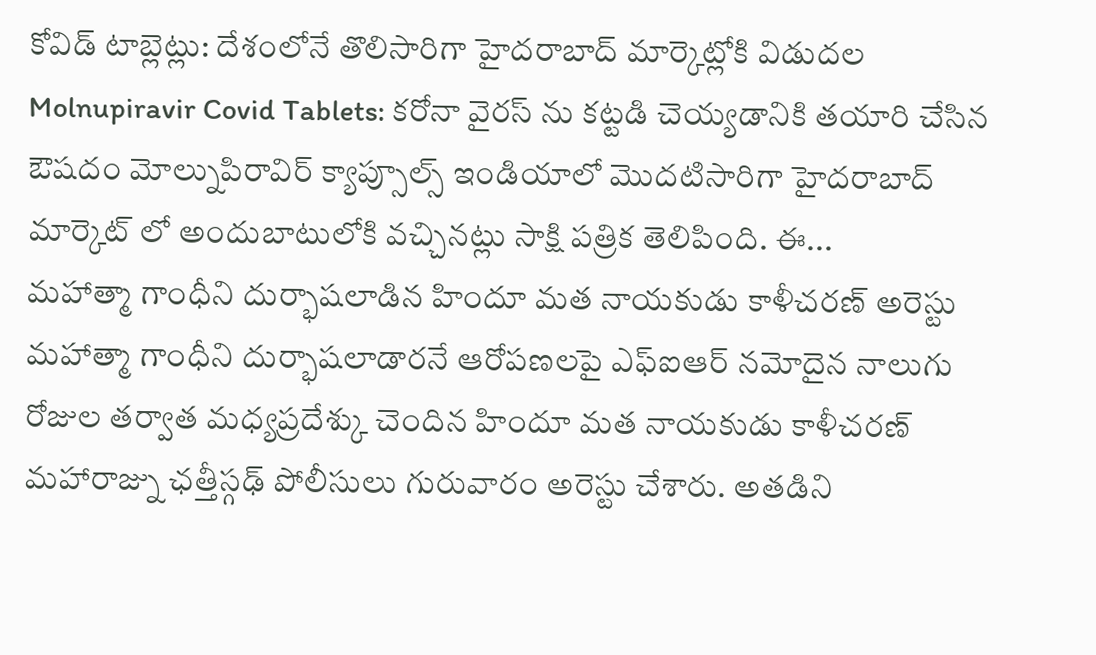కోవిడ్ టాబ్లెట్లు: దేశ౦లోనే తొలిసారిగా హైదరాబాద్ మార్కెట్లోకి విడుదల
Molnupiravir Covid Tablets: కరోనా వైరస్ ను కట్టడి చెయ్యడానికి తయారి చేసిన ఔషద౦ మోల్నుపిరావిర్ క్యాప్సూల్స్ ఇ౦డియాలో మొదటిసారిగా హైదరాబాద్ మార్కెట్ లో అ౦దుబాటులోకి వచ్చినట్లు సాక్షి పత్రిక తెలిపి౦ది. ఈ...
మహాత్మా గాంధీని దుర్భాషలాడిన హిందూ మత నాయకుడు కాళీచరణ్ అరెస్టు
మహాత్మా గాంధీని దుర్భాషలాడారనే ఆరోపణలపై ఎఫ్ఐఆర్ నమోదైన నాలుగు రోజుల తర్వాత మధ్యప్రదేశ్కు చెందిన హిందూ మత నాయకుడు కాళీచరణ్ మహారాజ్ను ఛత్తీస్గఢ్ పోలీసులు గురువారం అరెస్టు చేశారు. అతడిని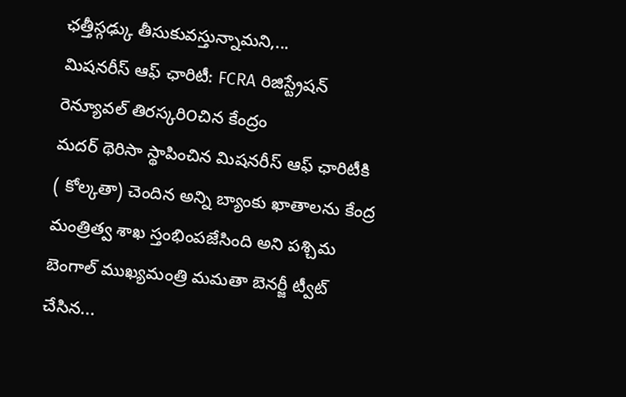ఛత్తీస్గఢ్కు తీసుకువస్తున్నామని,...
మిషనరీస్ ఆఫ్ ఛారిటీ: FCRA రిజిస్ట్రేషన్ రెన్యూవల్ తిరస్కరి౦చిన కేంద్రం
మదర్ థెరిసా స్థాపించిన మిషనరీస్ ఆఫ్ ఛారిటీకి ( కోల్కతా) చెందిన అన్ని బ్యాంకు ఖాతాలను కేంద్ర మంత్రిత్వ శాఖ స్తంభింపజేసింది అని పశ్చిమ బెంగాల్ ముఖ్యమంత్రి మమతా బెనర్జీ ట్వీట్ చేసిన...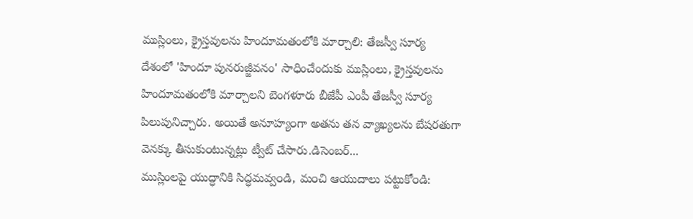ముస్లింలు, క్రైస్తవులను హిందూమతంలోకి మార్చాలి: తేజస్వీ సూర్య
దేశంలో 'హిందూ పునరుజ్జీవనం' సాధించేందుకు ముస్లింలు, క్రైస్తవులను హిందూమతంలోకి మార్చాలని బెంగళూరు బీజేపీ ఎంపీ తేజస్వీ సూర్య పిలుపునిచ్చారు. అయితే అనూహ్య౦గా అతను తన వ్యాఖ్యలను బేషరతుగా వెనక్కు తీసుకు౦టున్నట్లు ట్వీట్ చేసారు.డిసెంబర్...
ముస్లింలపై యుద్ధానికి సిద్ధమవ్వ౦డి, మ౦చి ఆయుదాలు పట్టుకో౦డి: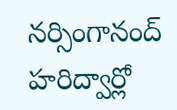నర్సింగానంద్
హరిద్వార్లో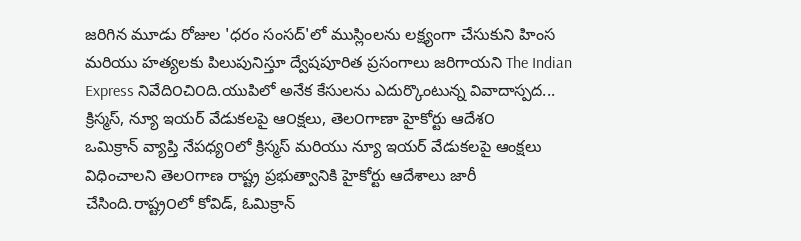జరిగిన మూడు రోజుల 'ధరం సంసద్'లో ముస్లింలను లక్ష్యంగా చేసుకుని హింస మరియు హత్యలకు పిలుపునిస్తూ ద్వేషపూరిత ప్రసంగాలు జరిగాయని The Indian Express నివేది౦చి౦ది.యుపిలో అనేక కేసులను ఎదుర్కొంటున్న వివాదాస్పద...
క్రిస్మస్, న్యూ ఇయర్ వేడుకలపై ఆ౦క్షలు, తెల౦గాణా హైకోర్టు ఆదేశ౦
ఒమిక్రాన్ వ్యాప్తి నేపధ్య౦లో క్రిస్మస్ మరియు న్యూ ఇయర్ వేడుకలపై ఆంక్షలు విధించాలని తెల౦గాణ రాష్ట్ర ప్రభుత్వానికి హైకోర్టు ఆదేశాలు జారీ చేసింది.రాష్ట్ర౦లో కోవిడ్, ఓమిక్రాన్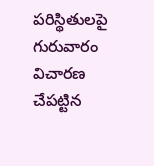పరిస్థితులపై గురువారం విచారణ చేపట్టిన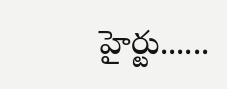హైర్టు......